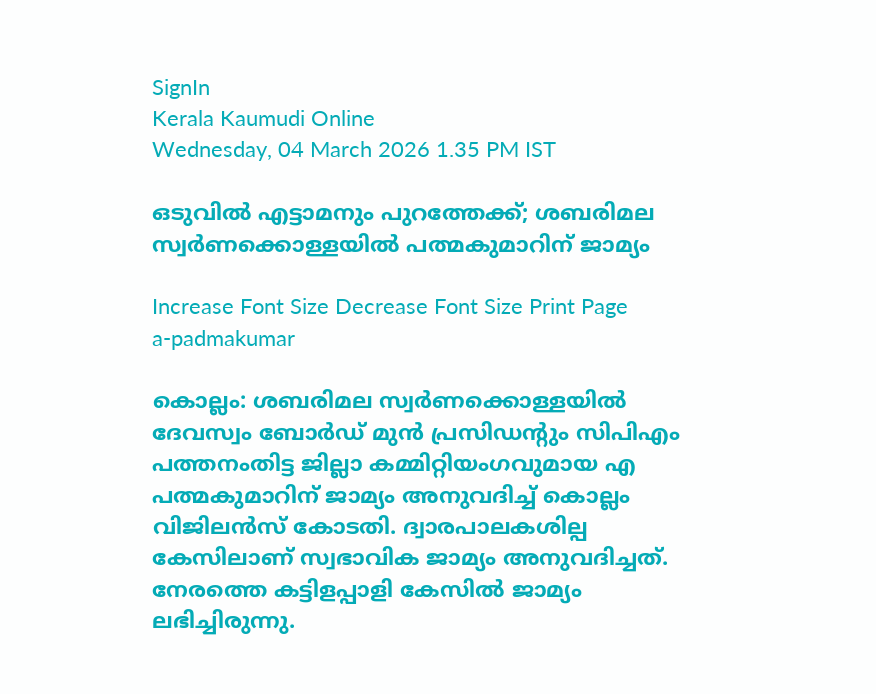SignIn
Kerala Kaumudi Online
Wednesday, 04 March 2026 1.35 PM IST

ഒടുവിൽ എട്ടാമനും പുറത്തേക്ക്; ശബരിമല സ്വർണക്കൊള്ളയിൽ പത്മകുമാറിന് ജാമ്യം

Increase Font Size Decrease Font Size Print Page
a-padmakumar

കൊല്ലം: ശബരിമല സ്വർണക്കൊള്ളയിൽ ദേവസ്വം ബോർഡ് മുൻ പ്രസിഡന്റും സിപിഎം പത്തനംതിട്ട ജില്ലാ കമ്മിറ്റിയംഗവുമായ എ പത്മകുമാറിന് ജാമ്യം അനുവദിച്ച് കൊല്ലം വിജിലൻസ് കോടതി. ദ്വാരപാലകശില്പ കേസിലാണ് സ്വഭാവിക ജാമ്യം അനുവദിച്ചത്. നേരത്തെ കട്ടിളപ്പാളി കേസിൽ ജാമ്യം ലഭിച്ചിരുന്നു.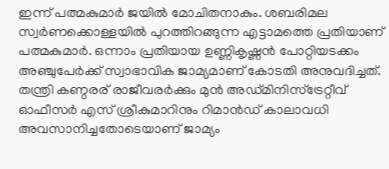ഇന്ന് പത്മകുമാർ ജയിൽ മോചിതനാകും. ശബരിമല സ്വർണക്കൊള്ളയിൽ പുറത്തിറങ്ങുന്ന എട്ടാമത്തെ പ്രതിയാണ് പത്മകുമാർ. ഒന്നാം പ്രതിയായ ഉണ്ണികൃഷ്ണൻ പോറ്റിയടക്കം അഞ്ചുപേർക്ക് സ്വാഭാവിക ജാമ്യമാണ് കോടതി അനുവദിച്ചത്. തന്ത്രി കണ്ഠരര് രാജീവരർക്കും മുൻ അഡ്മിനിസ്‌ട്രേറ്റീവ് ഓഫീസർ എസ് ശ്രീകുമാറിനും റിമാൻഡ് കാലാവധി അവസാനിച്ചതോടെയാണ് ജാമ്യം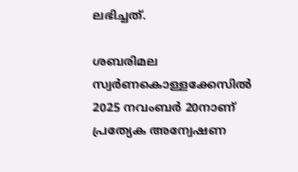ലഭിച്ചത്.

ശബരിമല സ്വർണകൊള്ളക്കേസിൽ 2025 നവംബർ 20നാണ് പ്രത്യേക അന്വേഷണ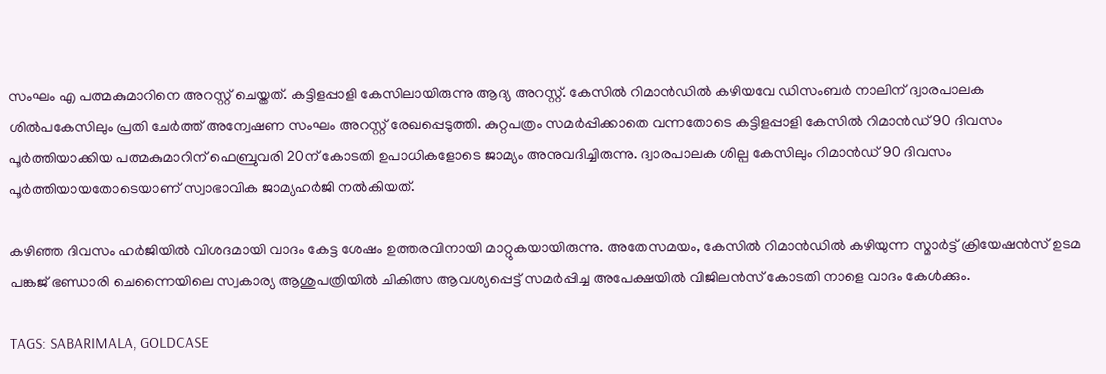സംഘം എ പത്മകുമാറിനെ അറസ്റ്റ് ചെയ്തത്. കട്ടിളപ്പാളി കേസിലായിരുന്നു ആദ്യ അറസ്റ്റ്. കേസിൽ റിമാൻഡിൽ കഴിയവേ ഡിസംബർ നാലിന് ദ്വാരപാലക ശില്‍പകേസിലും പ്രതി ചേര്‍ത്ത് അന്വേഷണ സംഘം അറസ്റ്റ് രേഖപ്പെടുത്തി. കുറ്റപത്രം സമർപ്പിക്കാതെ വന്നതോടെ കട്ടിളപ്പാളി കേസിൽ റിമാൻഡ് 90 ദിവസം പൂർത്തിയാക്കിയ പത്മകുമാറിന് ഫെബ്രുവരി 20ന് കോടതി ഉപാധികളോടെ ജാമ്യം അനുവദിച്ചിരുന്നു. ദ്വാരപാലക ശില്പ കേസിലും റിമാൻഡ് 90 ദിവസം പൂർത്തിയായതോടെയാണ് സ്വാഭാവിക ജാമ്യഹർജി നൽകിയത്.

കഴിഞ്ഞ ദിവസം ഹർജിയിൽ വിശദമായി വാദം കേട്ട ശേഷം ഉത്തരവിനായി മാറ്റുകയായിരുന്നു. അതേസമയം, കേസിൽ റിമാൻഡിൽ കഴിയുന്ന സ്മാർട്ട് ക്രിയേഷൻസ് ഉടമ പങ്കജ് ഭണ്ഡാരി ചെന്നൈയിലെ സ്വകാര്യ ആശുപത്രിയിൽ ചികിത്സ ആവശ്യപ്പെട്ട് സമർപ്പിച്ച അപേക്ഷയിൽ വിജിലൻസ് കോടതി നാളെ വാദം കേൾക്കും.

TAGS: SABARIMALA, GOLDCASE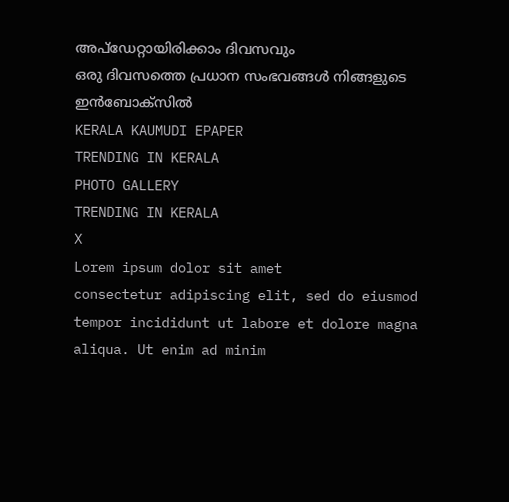അപ്ഡേറ്റായിരിക്കാം ദിവസവും
ഒരു ദിവസത്തെ പ്രധാന സംഭവങ്ങൾ നിങ്ങളുടെ ഇൻബോക്സിൽ
KERALA KAUMUDI EPAPER
TRENDING IN KERALA
PHOTO GALLERY
TRENDING IN KERALA
X
Lorem ipsum dolor sit amet
consectetur adipiscing elit, sed do eiusmod tempor incididunt ut labore et dolore magna aliqua. Ut enim ad minim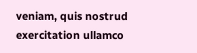veniam, quis nostrud exercitation ullamco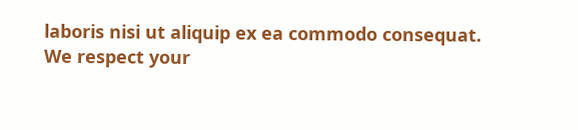laboris nisi ut aliquip ex ea commodo consequat.
We respect your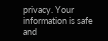privacy. Your information is safe and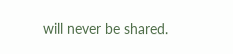will never be shared.